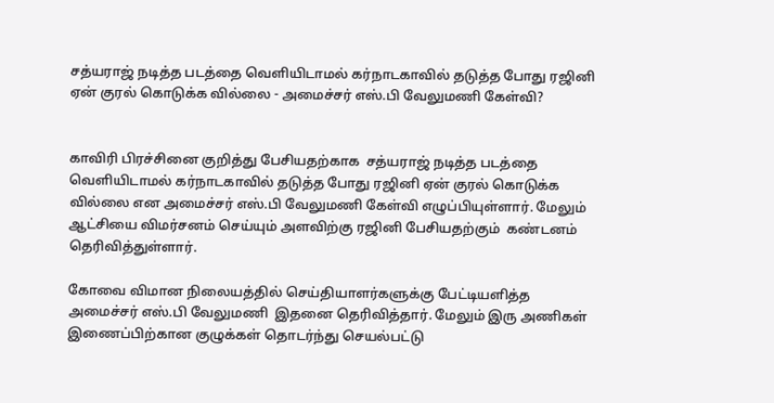சத்யராஜ் நடித்த படத்தை வெளியிடாமல் கர்நாடகாவில் தடுத்த போது ரஜினி ஏன் குரல் கொடுக்க வில்லை - அமைச்சர் எஸ்.பி வேலுமணி கேள்வி?


காவிரி பிரச்சினை குறித்து பேசியதற்காக  சத்யராஜ் நடித்த படத்தை வெளியிடாமல் கர்நாடகாவில் தடுத்த போது ரஜினி ஏன் குரல் கொடுக்க வில்லை என அமைச்சர் எஸ்.பி வேலுமணி கேள்வி எழுப்பியுள்ளார். மேலும் ஆட்சியை விமர்சனம் செய்யும் அளவிற்கு ரஜினி பேசியதற்கும்  கண்டனம் தெரிவித்துள்ளார்.

கோவை விமான நிலையத்தில் செய்தியாளர்களுக்கு பேட்டியளித்த அமைச்சர் எஸ்.பி வேலுமணி  இதனை தெரிவித்தார். மேலும் இரு அணிகள் இணைப்பிற்கான குழுக்கள் தொடர்ந்து செயல்பட்டு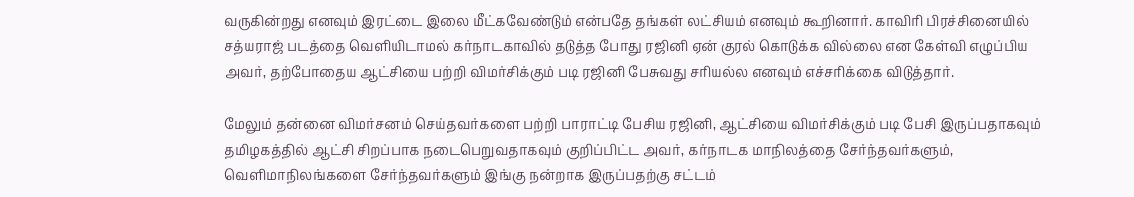வருகின்றது எனவும் இரட்டை இலை மீட்கவேண்டும் என்பதே தங்கள் லட்சியம் எனவும் கூறினார். காவிரி பிரச்சினையில் சத்யராஜ் படத்தை வெளியிடாமல் கர்நாடகாவில் தடுத்த போது ரஜினி ஏன் குரல் கொடுக்க வில்லை என கேள்வி எழுப்பிய அவர், தற்போதைய ஆட்சியை பற்றி விமர்சிக்கும் படி ரஜினி பேசுவது சரியல்ல எனவும் எச்சரிக்கை விடுத்தார்.

மேலும் தன்னை விமர்சனம் செய்தவர்களை பற்றி பாராட்டி பேசிய ரஜினி, ஆட்சியை விமர்சிக்கும் படி பேசி இருப்பதாகவும்  தமிழகத்தில் ஆட்சி சிறப்பாக நடைபெறுவதாகவும் குறிப்பிட்ட அவர், கர்நாடக மாநிலத்தை சேர்ந்தவர்களும், வெளிமாநிலங்களை சேர்ந்தவர்களும் இங்கு நன்றாக இருப்பதற்கு சட்டம்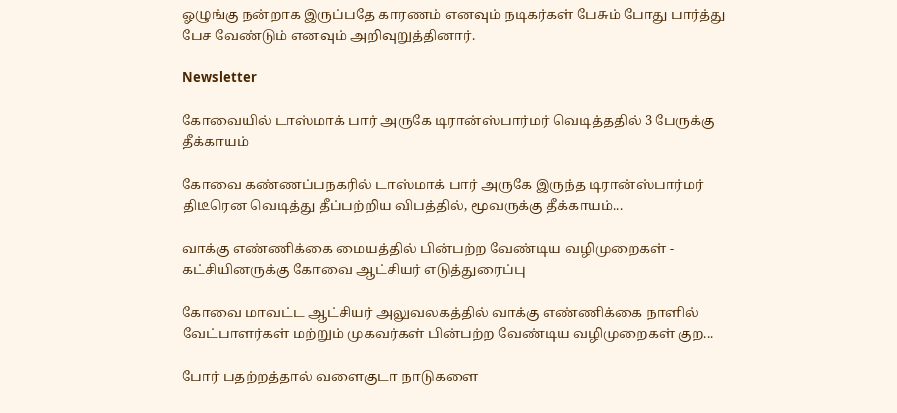ஓழுங்கு நன்றாக இருப்பதே காரணம் எனவும் நடிகர்கள் பேசும் போது பார்த்து பேச வேண்டும் எனவும் அறிவுறுத்தினார்.

Newsletter

கோவையில் டாஸ்மாக் பார் அருகே டிரான்ஸ்பார்மர் வெடித்ததில் 3 பேருக்கு தீக்காயம்

கோவை கண்ணப்பநகரில் டாஸ்மாக் பார் அருகே இருந்த டிரான்ஸ்பார்மர் திடீரென வெடித்து தீப்பற்றிய விபத்தில், மூவருக்கு தீக்காயம்...

வாக்கு எண்ணிக்கை மையத்தில் பின்பற்ற வேண்டிய வழிமுறைகள் - கட்சியினருக்கு கோவை ஆட்சியர் எடுத்துரைப்பு

கோவை மாவட்ட ஆட்சியர் அலுவலகத்தில் வாக்கு எண்ணிக்கை நாளில் வேட்பாளர்கள் மற்றும் முகவர்கள் பின்பற்ற வேண்டிய வழிமுறைகள் குற...

போர் பதற்றத்தால் வளைகுடா நாடுகளை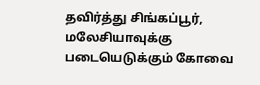தவிர்த்து சிங்கப்பூர், மலேசியாவுக்கு படையெடுக்கும் கோவை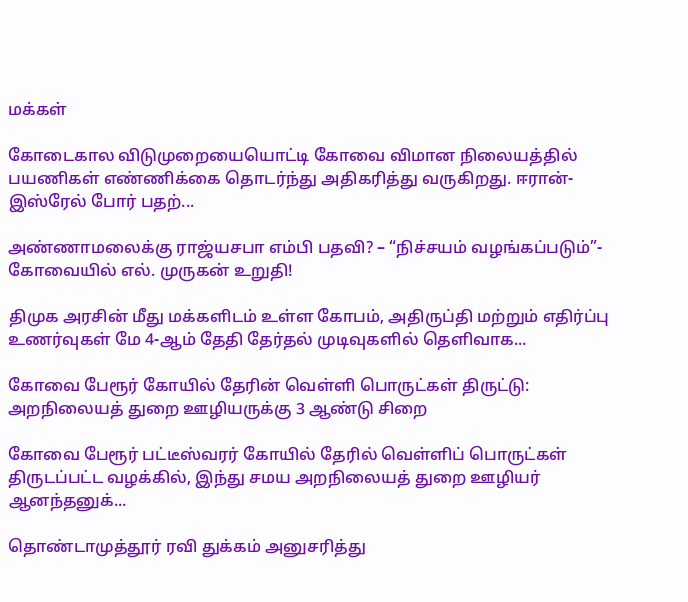மக்கள்

கோடைகால விடுமுறையையொட்டி கோவை விமான நிலையத்தில் பயணிகள் எண்ணிக்கை தொடர்ந்து அதிகரித்து வருகிறது. ஈரான்-இஸ்ரேல் போர் பதற்...

அண்ணாமலைக்கு ராஜ்யசபா எம்பி பதவி? – “நிச்சயம் வழங்கப்படும்”- கோவையில் எல். முருகன் உறுதி!

திமுக அரசின் மீது மக்களிடம் உள்ள கோபம், அதிருப்தி மற்றும் எதிர்ப்பு உணர்வுகள் மே 4-ஆம் தேதி தேர்தல் முடிவுகளில் தெளிவாக...

கோவை பேரூர் கோயில் தேரின் வெள்ளி பொருட்கள் திருட்டு: அறநிலையத் துறை ஊழியருக்கு 3 ஆண்டு சிறை

கோவை பேரூர் பட்டீஸ்வரர் கோயில் தேரில் வெள்ளிப் பொருட்கள் திருடப்பட்ட வழக்கில், இந்து சமய அறநிலையத் துறை ஊழியர் ஆனந்தனுக்...

தொண்டாமுத்தூர் ரவி துக்கம் அனுசரித்து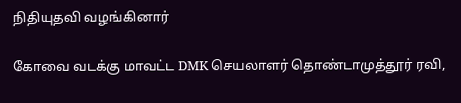நிதியுதவி வழங்கினார்

கோவை வடக்கு மாவட்ட DMK செயலாளர் தொண்டாமுத்தூர் ரவி,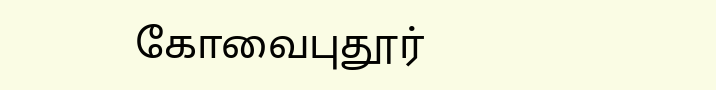கோவைபுதூர்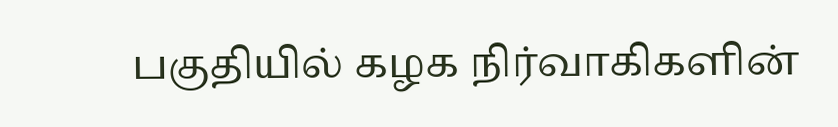பகுதியில் கழக நிர்வாகிகளின்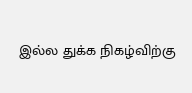இல்ல துக்க நிகழ்விற்கு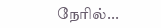நேரில்...